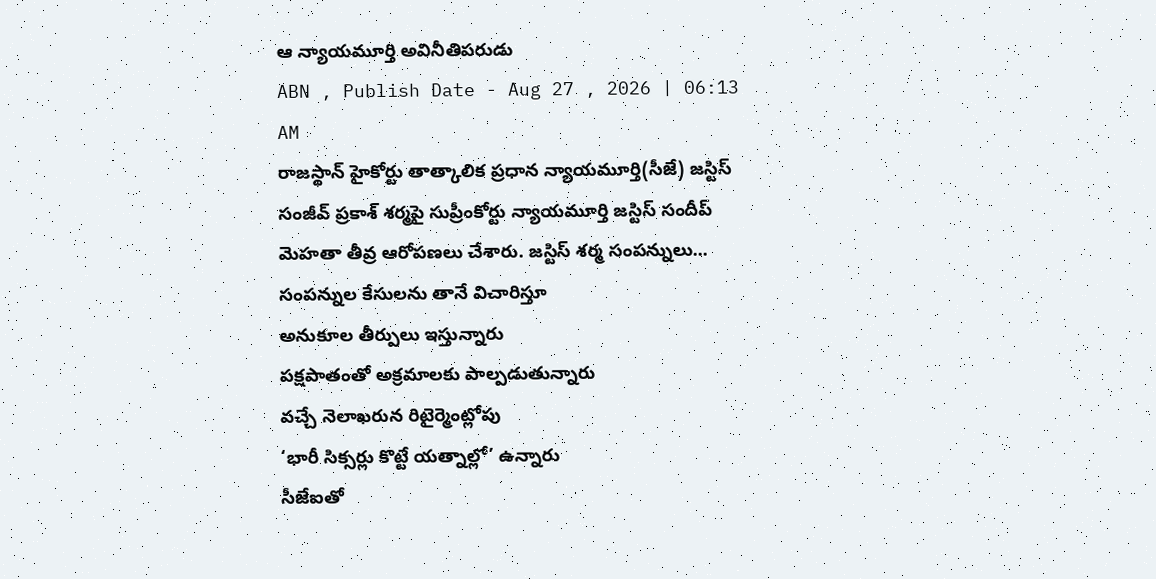ఆ న్యాయమూర్తి అవినీతిపరుడు
ABN , Publish Date - Aug 27 , 2026 | 06:13 AM
రాజస్థాన్ హైకోర్టు తాత్కాలిక ప్రధాన న్యాయమూర్తి(సీజే) జస్టిస్ సంజీవ్ ప్రకాశ్ శర్మపై సుప్రీంకోర్టు న్యాయమూర్తి జస్టిస్ సందీప్ మెహతా తీవ్ర ఆరోపణలు చేశారు. జస్టిస్ శర్మ సంపన్నులు...
సంపన్నుల కేసులను తానే విచారిస్తూ
అనుకూల తీర్పులు ఇస్తున్నారు
పక్షపాతంతో అక్రమాలకు పాల్పడుతున్నారు
వచ్చే నెలాఖరున రిటైర్మెంట్లోపు
‘భారీ సిక్సర్లు కొట్టే యత్నాల్లో’ ఉన్నారు
సీజేఐతో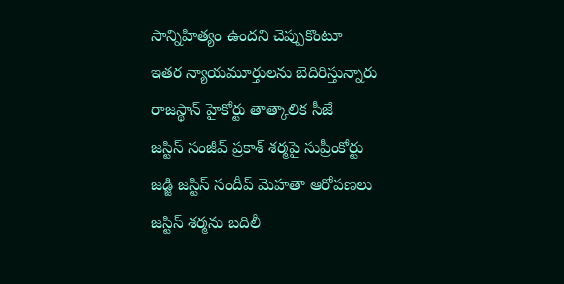సాన్నిహిత్యం ఉందని చెప్పుకొంటూ
ఇతర న్యాయమూర్తులను బెదిరిస్తున్నారు
రాజస్థాన్ హైకోర్టు తాత్కాలిక సీజే
జస్టిస్ సంజీవ్ ప్రకాశ్ శర్మపై సుప్రీంకోర్టు
జడ్జి జస్టిస్ సందీప్ మెహతా ఆరోపణలు
జస్టిస్ శర్మను బదిలీ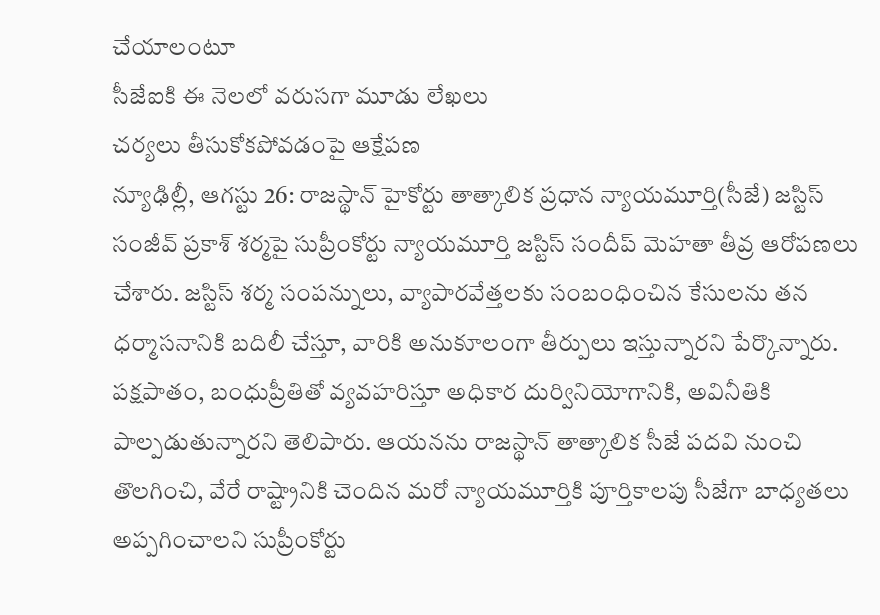చేయాలంటూ
సీజేఐకి ఈ నెలలో వరుసగా మూడు లేఖలు
చర్యలు తీసుకోకపోవడంపై ఆక్షేపణ
న్యూఢిల్లీ, ఆగస్టు 26: రాజస్థాన్ హైకోర్టు తాత్కాలిక ప్రధాన న్యాయమూర్తి(సీజే) జస్టిస్ సంజీవ్ ప్రకాశ్ శర్మపై సుప్రీంకోర్టు న్యాయమూర్తి జస్టిస్ సందీప్ మెహతా తీవ్ర ఆరోపణలు చేశారు. జస్టిస్ శర్మ సంపన్నులు, వ్యాపారవేత్తలకు సంబంధించిన కేసులను తన ధర్మాసనానికి బదిలీ చేస్తూ, వారికి అనుకూలంగా తీర్పులు ఇస్తున్నారని పేర్కొన్నారు. పక్షపాతం, బంధుప్రీతితో వ్యవహరిస్తూ అధికార దుర్వినియోగానికి, అవినీతికి పాల్పడుతున్నారని తెలిపారు. ఆయనను రాజస్థాన్ తాత్కాలిక సీజే పదవి నుంచి తొలగించి, వేరే రాష్ట్రానికి చెందిన మరో న్యాయమూర్తికి పూర్తికాలపు సీజేగా బాధ్యతలు అప్పగించాలని సుప్రీంకోర్టు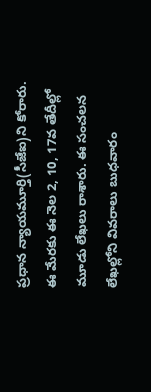ప్రధాన న్యాయమూర్తి(సీజేఐ)ని కోరారు. ఈ మేరకు ఈ నెల 2, 10, 17వ తేదీల్లో మూడు లేఖలు రాశారు. ఈ సంచలన లేఖల్లోని వివరాలు బుధవారం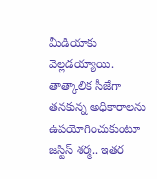మీడియాకు వెల్లడయ్యాయి. తాత్కాలిక సీజేగా తనకున్న అధికారాలను ఉపయోగించుకుంటూ జస్టిస్ శర్మ.. ఇతర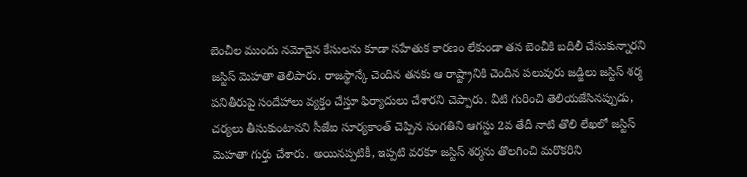బెంచీల ముందు నమోదైన కేసులను కూడా సహేతుక కారణం లేకుండా తన బెంచీకి బదిలీ చేసుకున్నారని జస్టిస్ మెహతా తెలిపారు. రాజస్థాన్కే చెందిన తనకు ఆ రాష్ట్రానికి చెందిన పలువురు జడ్జిలు జస్టిస్ శర్మ పనితీరుపై సందేహాలు వ్యక్తం చేస్తూ ఫిర్యాదులు చేశారని చెప్పారు. వీటి గురించి తెలియజేసినప్పుడు, చర్యలు తీసుకుంటానని సీజేఐ సూర్యకాంత్ చెప్పిన సంగతిని ఆగస్టు 2వ తేదీ నాటి తొలి లేఖలో జస్టిస్ మెహతా గుర్తు చేశారు. అయినప్పటికీ, ఇప్పటి వరకూ జస్టిస్ శర్మను తొలగించి మరొకరిని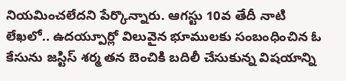నియమించలేదని పేర్కొన్నారు. ఆగస్టు 10వ తేదీ నాటి లేఖలో.. ఉదయ్పూర్లో విలువైన భూములకు సంబంధించిన ఓ కేసును జస్టిస్ శర్మ తన బెంచికి బదిలీ చేసుకున్న విషయాన్ని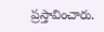ప్రస్తావించారు.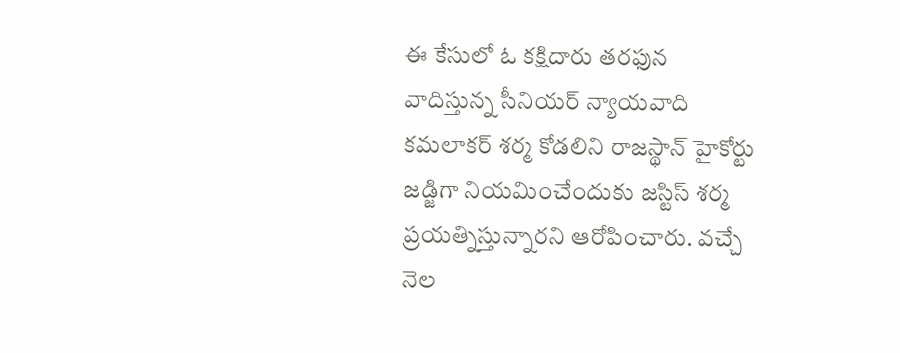ఈ కేసులో ఓ కక్షిదారు తరఫున వాదిస్తున్న సీనియర్ న్యాయవాది కమలాకర్ శర్మ కోడలిని రాజస్థాన్ హైకోర్టు జడ్జిగా నియమించేందుకు జస్టిస్ శర్మ ప్రయత్నిస్తున్నారని ఆరోపించారు. వచ్చే నెల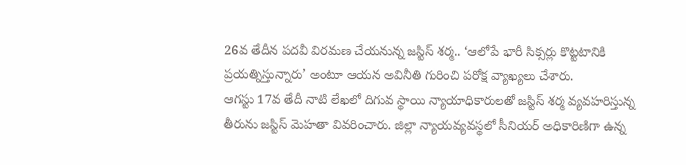26వ తేదీన పదవీ విరమణ చేయనున్న జస్టిస్ శర్మ.. ‘ఆలోపే భారీ సిక్సర్లు కొట్టటానికి ప్రయత్నిస్తున్నారు’ అంటూ ఆయన అవినీతి గురించి పరోక్ష వ్యాఖ్యలు చేశారు.
ఆగస్టు 17వ తేదీ నాటి లేఖలో దిగువ స్థాయి న్యాయాధికారులతో జస్టిస్ శర్మ వ్యవహరిస్తున్న తీరును జస్టిస్ మెహతా వివరించారు. జిల్లా న్యాయవ్యవస్థలో సీనియర్ అధికారిణిగా ఉన్న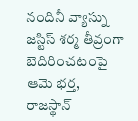నందినీ వ్యాస్ను జస్టిస్ శర్మ తీవ్రంగా బెదిరించటంపై ఆమె భర్త, రాజస్థాన్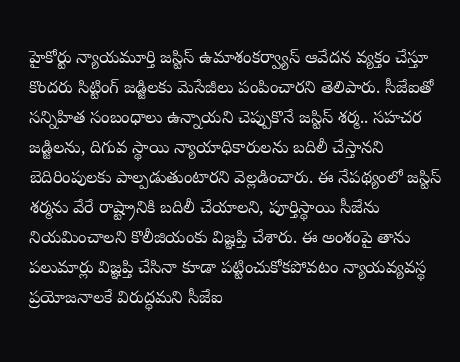హైకోర్టు న్యాయమూర్తి జస్టిస్ ఉమాశంకర్వ్యాస్ ఆవేదన వ్యక్తం చేస్తూ కొందరు సిట్టింగ్ జడ్జిలకు మెసేజీలు పంపించారని తెలిపారు. సీజేఐతో సన్నిహిత సంబంధాలు ఉన్నాయని చెప్పుకొనే జస్టిస్ శర్మ.. సహచర జడ్జిలను, దిగువ స్థాయి న్యాయాధికారులను బదిలీ చేస్తానని బెదిరింపులకు పాల్పడుతుంటారని వెల్లడించారు. ఈ నేపథ్యంలో జస్టిస్ శర్మను వేరే రాష్ట్రానికి బదిలీ చేయాలని, పూర్తిస్థాయి సీజేను నియమించాలని కొలీజియంకు విజ్ఞప్తి చేశారు. ఈ అంశంపై తాను పలుమార్లు విజ్ఞప్తి చేసినా కూడా పట్టించుకోకపోవటం న్యాయవ్యవస్థ ప్రయోజనాలకే విరుద్ధమని సీజేఐ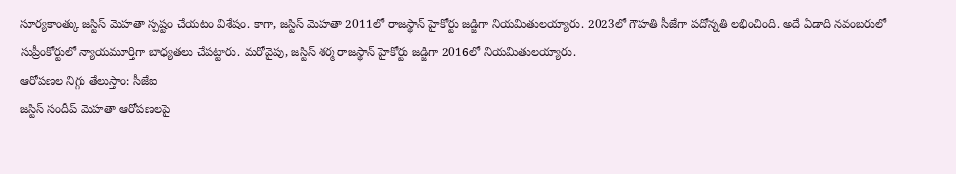సూర్యకాంత్కు జస్టిస్ మెహతా స్పష్టం చేయటం విశేషం. కాగా, జస్టిస్ మెహతా 2011లో రాజస్థాన్ హైకోర్టు జడ్జిగా నియమితులయ్యారు. 2023లో గౌహతి సీజేగా పదోన్నతి లభించింది. అదే ఏడాది నవంబరులో సుప్రీంకోర్టులో న్యాయమూర్తిగా బాధ్యతలు చేపట్టారు. మరోవైపు, జస్టిస్ శర్మ రాజస్థాన్ హైకోర్టు జడ్జిగా 2016లో నియమితులయ్యారు.
ఆరోపణల నిగ్గు తేలుస్తాం: సీజేఐ
జస్టిస్ సందీప్ మెహతా ఆరోపణలపై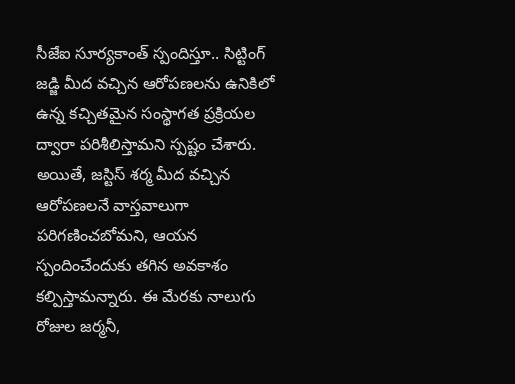సీజేఐ సూర్యకాంత్ స్పందిస్తూ.. సిట్టింగ్ జడ్జి మీద వచ్చిన ఆరోపణలను ఉనికిలో ఉన్న కచ్చితమైన సంస్థాగత ప్రక్రియల ద్వారా పరిశీలిస్తామని స్పష్టం చేశారు. అయితే, జస్టిస్ శర్మ మీద వచ్చిన ఆరోపణలనే వాస్తవాలుగా పరిగణించబోమని, ఆయన స్పందించేందుకు తగిన అవకాశం కల్పిస్తామన్నారు. ఈ మేరకు నాలుగు రోజుల జర్మనీ,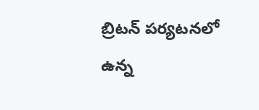బ్రిటన్ పర్యటనలో ఉన్న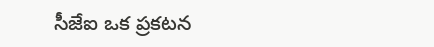సీజేఐ ఒక ప్రకటన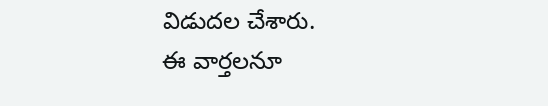విడుదల చేశారు.
ఈ వార్తలనూ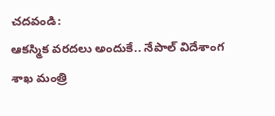చదవండి:
ఆకస్మిక వరదలు అందుకే.. నేపాల్ విదేశాంగ శాఖ మంత్రి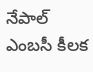నేపాల్ ఎంబసీ కీలక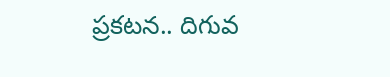ప్రకటన.. దిగువ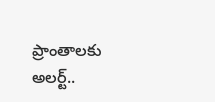ప్రాంతాలకు అలర్ట్..